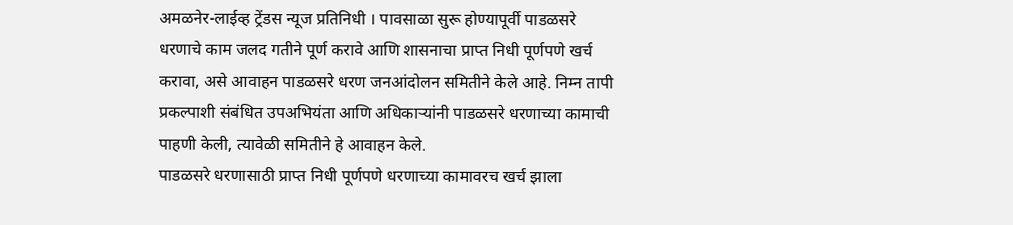अमळनेर-लाईव्ह ट्रेंडस न्यूज प्रतिनिधी । पावसाळा सुरू होण्यापूर्वी पाडळसरे धरणाचे काम जलद गतीने पूर्ण करावे आणि शासनाचा प्राप्त निधी पूर्णपणे खर्च करावा, असे आवाहन पाडळसरे धरण जनआंदोलन समितीने केले आहे. निम्न तापी प्रकल्पाशी संबंधित उपअभियंता आणि अधिकाऱ्यांनी पाडळसरे धरणाच्या कामाची पाहणी केली, त्यावेळी समितीने हे आवाहन केले.
पाडळसरे धरणासाठी प्राप्त निधी पूर्णपणे धरणाच्या कामावरच खर्च झाला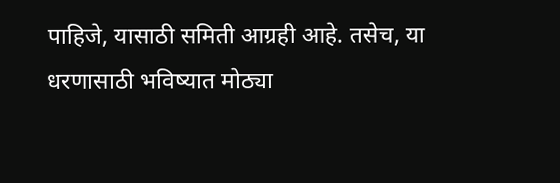पाहिजे, यासाठी समिती आग्रही आहे. तसेच, या धरणासाठी भविष्यात मोठ्या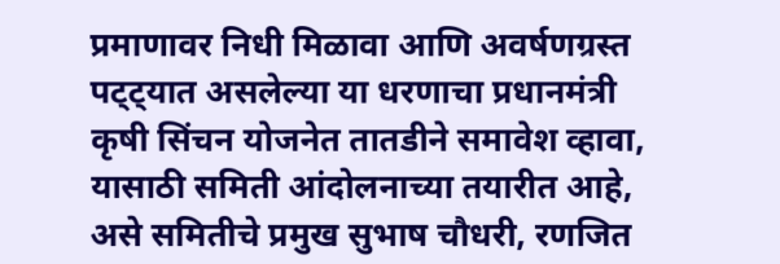प्रमाणावर निधी मिळावा आणि अवर्षणग्रस्त पट्ट्यात असलेल्या या धरणाचा प्रधानमंत्री कृषी सिंचन योजनेत तातडीने समावेश व्हावा, यासाठी समिती आंदोलनाच्या तयारीत आहे, असे समितीचे प्रमुख सुभाष चौधरी, रणजित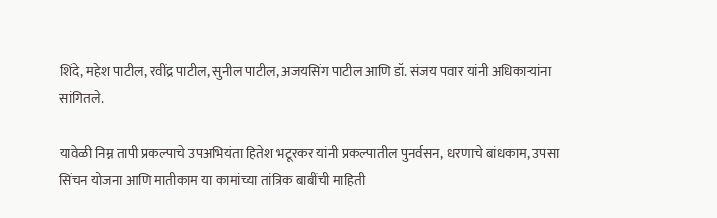शिंदे, महेश पाटील, रवींद्र पाटील, सुनील पाटील, अजयसिंग पाटील आणि डॉ. संजय पवार यांनी अधिकाऱ्यांना सांगितले.

यावेळी निम्न तापी प्रकल्पाचे उपअभियंता हितेश भटूरकर यांनी प्रकल्पातील पुनर्वसन, धरणाचे बांधकाम, उपसा सिंचन योजना आणि मातीकाम या कामांच्या तांत्रिक बाबींची माहिती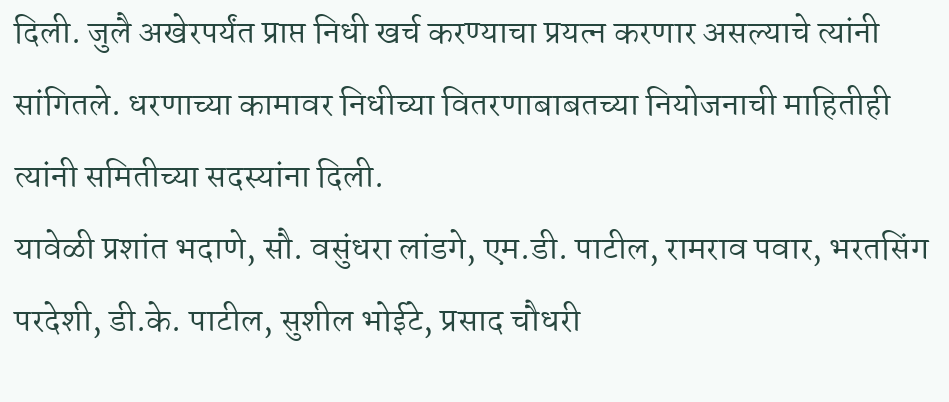दिली. जुलै अखेरपर्यंत प्राप्त निधी खर्च करण्याचा प्रयत्न करणार असल्याचे त्यांनी सांगितले. धरणाच्या कामावर निधीच्या वितरणाबाबतच्या नियोजनाची माहितीही त्यांनी समितीच्या सदस्यांना दिली.
यावेळी प्रशांत भदाणे, सौ. वसुंधरा लांडगे, एम.डी. पाटील, रामराव पवार, भरतसिंग परदेशी, डी.के. पाटील, सुशील भोईटे, प्रसाद चौधरी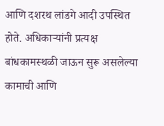आणि दशरथ लांडगे आदी उपस्थित होते. अधिकाऱ्यांनी प्रत्यक्ष बांधकामस्थळी जाऊन सुरू असलेल्या कामाची आणि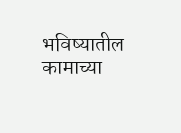भविष्यातील कामाच्या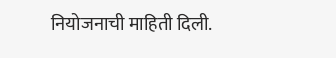नियोजनाची माहिती दिली.